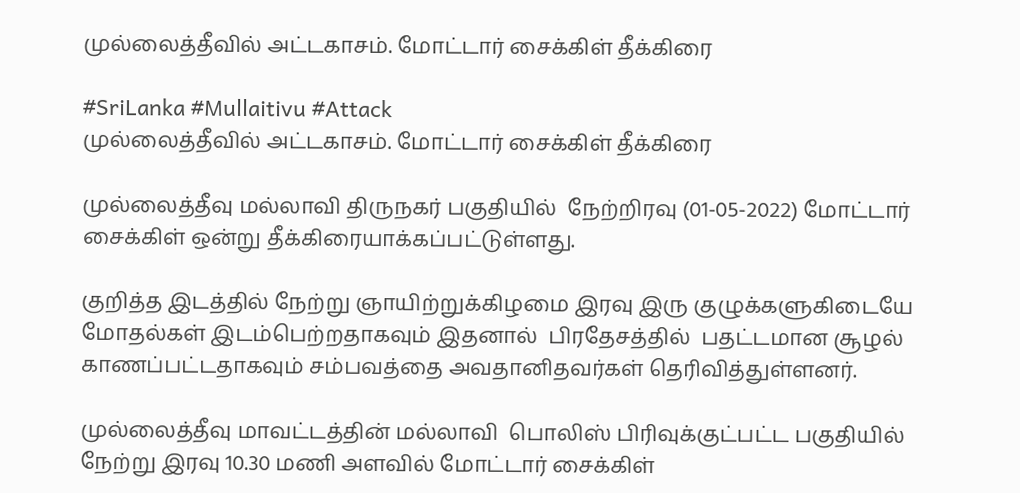முல்லைத்தீவில் அட்டகாசம். மோட்டார் சைக்கிள் தீக்கிரை

#SriLanka #Mullaitivu #Attack
முல்லைத்தீவில் அட்டகாசம். மோட்டார் சைக்கிள் தீக்கிரை

முல்லைத்தீவு மல்லாவி திருநகர் பகுதியில்  நேற்றிரவு (01-05-2022) மோட்டார் சைக்கிள் ஒன்று தீக்கிரையாக்கப்பட்டுள்ளது.

குறித்த இடத்தில் நேற்று ஞாயிற்றுக்கிழமை இரவு இரு குழுக்களுகிடையே மோதல்கள் இடம்பெற்றதாகவும் இதனால்  பிரதேசத்தில்  பதட்டமான சூழல் காணப்பட்டதாகவும் சம்பவத்தை அவதானிதவர்கள் தெரிவித்துள்ளனர்.

முல்லைத்தீவு மாவட்டத்தின் மல்லாவி  பொலிஸ் பிரிவுக்குட்பட்ட பகுதியில் நேற்று இரவு 10.30 மணி அளவில் மோட்டார் சைக்கிள்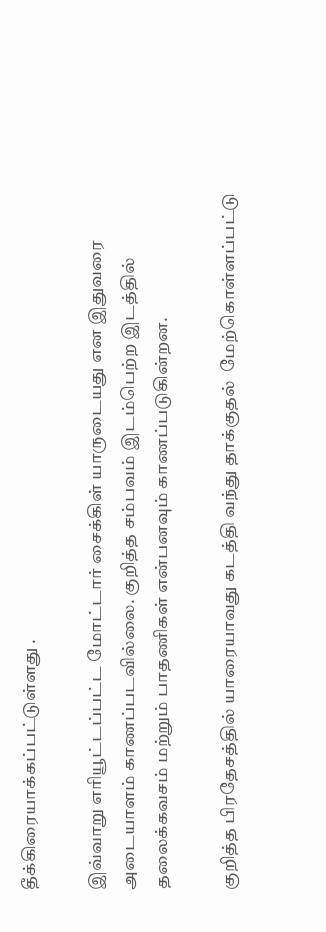தீக்கிரையாக்கப்பட்டுள்ளது .

இவ்வாறு எரியூட்டப்பட்ட மோட்டார் சைக்கிள் யாருடையது என இதுவரை அடையாளம் காணப்படவில்லை. குறித்த சம்பவம் இடம்பெற்ற இடத்தில் தலைக்கவசம் மற்றும் பாதணிகள் என்பனவும் காணப்படுகின்றன.

குறித்த பிரதேசத்தில் யாரையாவது கடத்தி வந்து தாக்குதல்  மேற்கொள்ளப்பட்டு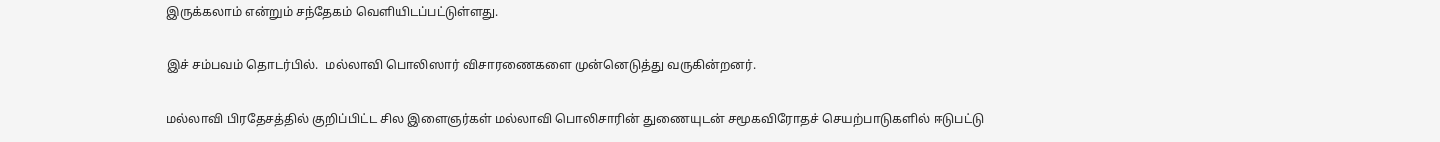இருக்கலாம் என்றும் சந்தேகம் வெளியிடப்பட்டுள்ளது.

இச் சம்பவம் தொடர்பில்.  மல்லாவி பொலிஸார் விசாரணைகளை முன்னெடுத்து வருகின்றனர்.

மல்லாவி பிரதேசத்தில் குறிப்பிட்ட சில இளைஞர்கள் மல்லாவி பொலிசாரின் துணையுடன் சமூகவிரோதச் செயற்பாடுகளில் ஈடுபட்டு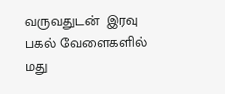வருவதுடன்  இரவு பகல் வேளைகளில் மது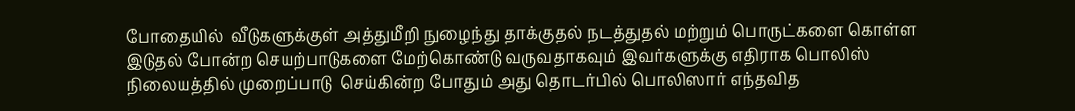போதையில்  வீடுகளுக்குள் அத்துமீறி நுழைந்து தாக்குதல் நடத்துதல் மற்றும் பொருட்களை கொள்ள இடுதல் போன்ற செயற்பாடுகளை மேற்கொண்டு வருவதாகவும் இவர்களுக்கு எதிராக பொலிஸ் நிலையத்தில் முறைப்பாடு  செய்கின்ற போதும் அது தொடர்பில் பொலிஸார் எந்தவித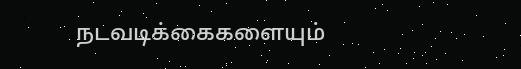நடவடிக்கைகளையும்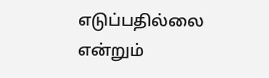எடுப்பதில்லை என்றும்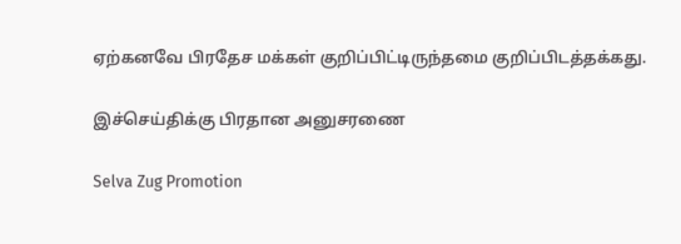ஏற்கனவே பிரதேச மக்கள் குறிப்பிட்டிருந்தமை குறிப்பிடத்தக்கது.

இச்செய்திக்கு பிரதான அனுசரணை

Selva Zug Promotion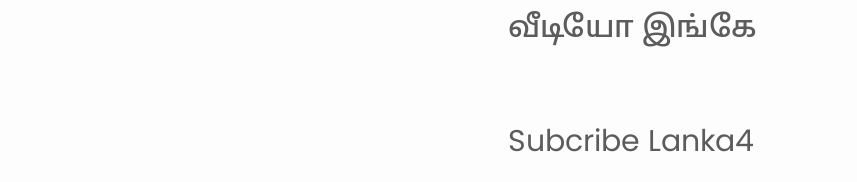வீடியோ இங்கே

Subcribe Lanka4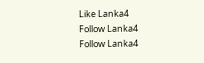Like Lanka4
Follow Lanka4
Follow Lanka4